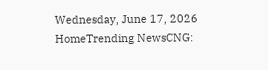Wednesday, June 17, 2026
HomeTrending NewsCNG: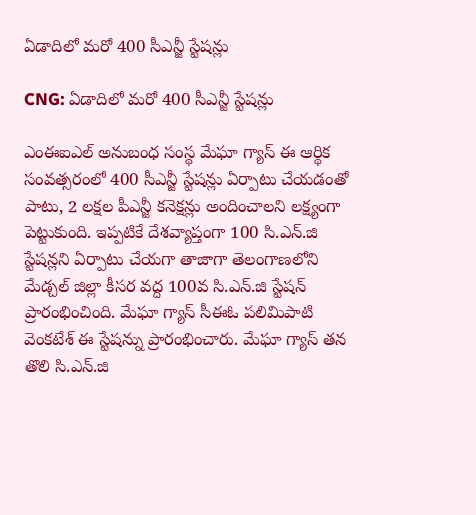ఏడాదిలో మరో 400 సీఎన్జీ స్టేషన్లు

CNG: ఏడాదిలో మరో 400 సీఎన్జీ స్టేషన్లు

ఎంఈఐఎల్ అనుబంధ సంస్థ మేఘా గ్యాస్ ఈ ఆర్థిక సంవత్సరంలో 400 సీఎన్జీ స్టేషన్లు ఏర్పాటు చేయడంతో పాటు, 2 లక్షల పీఎన్జీ కనెక్షన్లు అందించాలని లక్ష్యంగా పెట్టుకుంది. ఇప్పటికే దేశవ్యాప్తంగా 100 సి.ఎన్.జి స్టేషన్లని ఏర్పాటు చేయగా తాజాగా తెలంగాణలోని మేడ్చల్ జిల్లా కీసర వద్ద 100వ సి.ఎన్.జి స్టేషన్ ప్రారంభించింది. మేఘా గ్యాస్ సీఈఓ పలిమిపాటి వెంకటేశ్ ఈ స్టేషన్ను ప్రారంభించారు. మేఘా గ్యాస్ తన తొలి సి.ఎన్.జి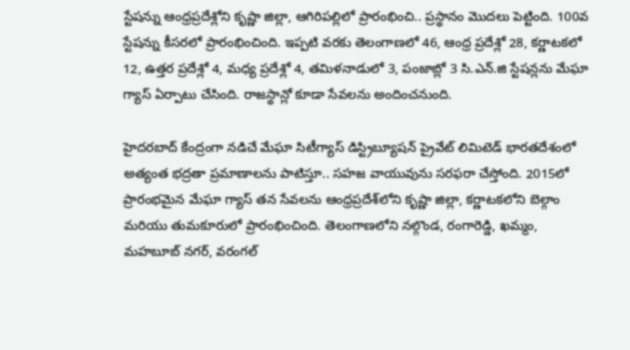స్టేషన్ను ఆంధ్రప్రదేశ్లోని కృష్ణా జిల్లా, ఆగిరిపల్లిలో ప్రారంభించి.. ప్రస్థానం మొదలు పెట్టింది. 100వ స్టేషన్ను కీసరలో ప్రారంభించింది. ఇప్పటి వరకు తెలంగాణలో 46, ఆంధ్ర ప్రదేశ్లో 28, కర్ణాటకలో 12, ఉత్తర ప్రదేశ్లో 4, మధ్య ప్రదేశ్లో 4, తమిళనాడులో 3, పంజాబ్లో 3 సి.ఎన్.జి స్టేషన్లను మేఘా గ్యాస్ ఏర్పాటు చేసింది. రాజస్థాన్లో కూడా సేవలను అందించనుంది.

హైదరబాద్ కేంద్రంగా నడిచే మేఘా సిటీగ్యాస్ డిస్ట్రిబ్యూషన్ ప్రైవేట్ లిమిటెడ్ భారతదేశంలో అత్యంత భద్రతా ప్రమాణాలను పాటిస్తూ.. సహజ వాయువును సరఫరా చేస్తోంది. 2015లో ప్రారంభమైన మేఘా గ్యాస్ తన సేవలను ఆంధ్రప్రదేశ్‌లోని కృష్ణా జిల్లా, కర్ణాటకలోని బెల్గాం మరియు తుమకూరులో ప్రారంభించింది. తెలంగాణలోని నల్గొండ, రంగారెడ్డి, ఖమ్మం, మహబూబ్ నగర్, వరంగల్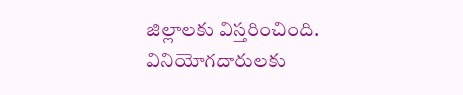జిల్లాలకు విస్తరించింది. వినియోగదారులకు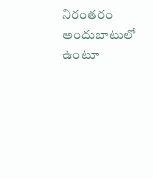నిరంతరం అందుబాటులో ఉంటూ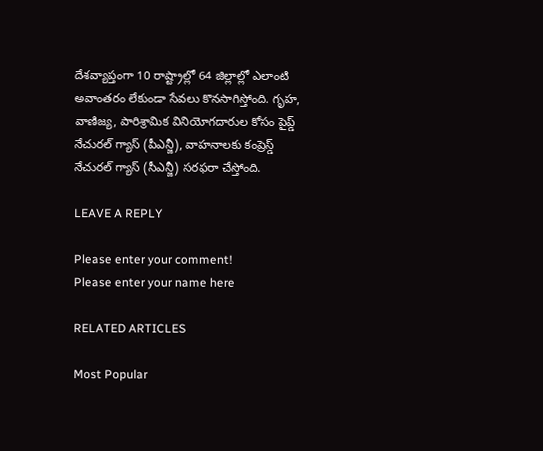దేశవ్యాప్తంగా 10 రాష్ట్రాల్లో 64 జిల్లాల్లో ఎలాంటి అవాంతరం లేకుండా సేవలు కొనసాగిస్తోంది. గృహ, వాణిజ్య, పారిశ్రామిక వినియోగదారుల కోసం పైప్డ్ నేచురల్ గ్యాస్ (పీఎన్జీ), వాహనాలకు కంప్రెస్డ్ నేచురల్ గ్యాస్ (సీఎన్జీ) సరఫరా చేస్తోంది.

LEAVE A REPLY

Please enter your comment!
Please enter your name here

RELATED ARTICLES

Most Popular